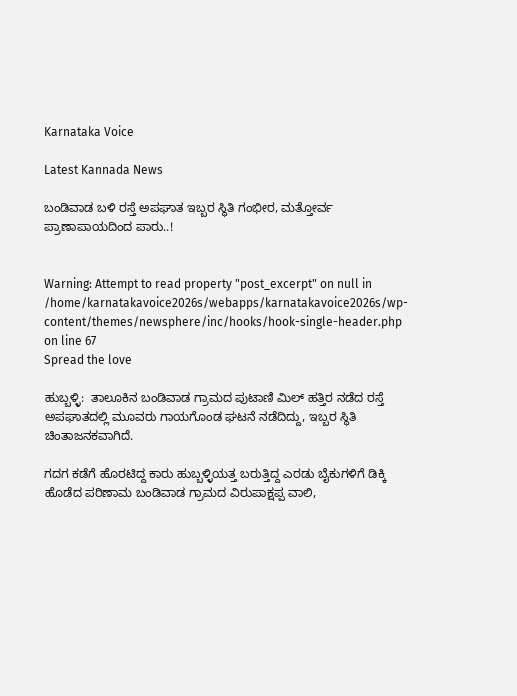Karnataka Voice

Latest Kannada News

ಬಂಡಿವಾಡ ಬಳಿ ರಸ್ತೆ ಅಪಘಾತ ಇಬ್ಬರ ಸ್ಥಿತಿ ಗಂಭೀರ, ಮತ್ತೋರ್ವ ಪ್ರಾಣಾಪಾಯದಿಂದ ಪಾರು..!


Warning: Attempt to read property "post_excerpt" on null in /home/karnatakavoice2026s/webapps/karnatakavoice2026s/wp-content/themes/newsphere/inc/hooks/hook-single-header.php on line 67
Spread the love

ಹುಬ್ಬಳ್ಳಿ:  ತಾಲೂಕಿನ ಬಂಡಿವಾಡ ಗ್ರಾಮದ ಪುಟಾಣಿ ಮಿಲ್ ಹತ್ತಿರ ನಡೆದ ರಸ್ತೆ ಅಪಘಾತದಲ್ಲಿ ಮೂವರು ಗಾಯಗೊಂಡ ಘಟನೆ ನಡೆದಿದ್ದು, ಇಬ್ಬರ ಸ್ಥಿತಿ ಚಿಂತಾಜನಕವಾಗಿದೆ.

ಗದಗ ಕಡೆಗೆ ಹೊರಟಿದ್ದ ಕಾರು ಹುಬ್ಬಳ್ಳಿಯತ್ತ ಬರುತ್ತಿದ್ದ ಎರಡು ಬೈಕುಗಳಿಗೆ ಡಿಕ್ಕಿ ಹೊಡೆದ ಪರಿಣಾಮ ಬಂಡಿವಾಡ ಗ್ರಾಮದ ವಿರುಪಾಕ್ಷಪ್ಪ ವಾಲಿ,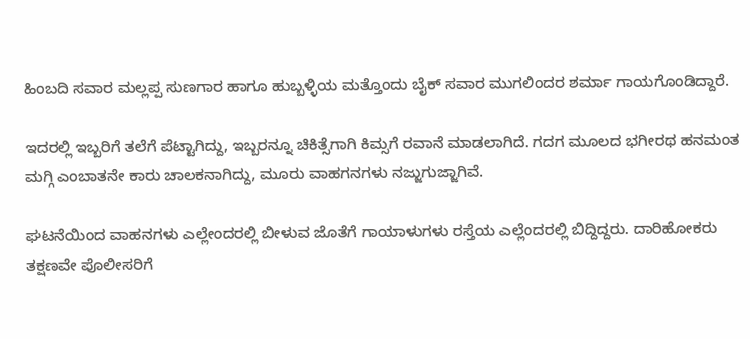ಹಿಂಬದಿ ಸವಾರ ಮಲ್ಲಪ್ಪ ಸುಣಗಾರ ಹಾಗೂ ಹುಬ್ಬಳ್ಳಿಯ ಮತ್ತೊಂದು ಬೈಕ್ ಸವಾರ ಮುಗಲಿಂದರ ಶರ್ಮಾ ಗಾಯಗೊಂಡಿದ್ದಾರೆ.

ಇದರಲ್ಲಿ ಇಬ್ಬರಿಗೆ ತಲೆಗೆ ಪೆಟ್ಟಾಗಿದ್ದು, ಇಬ್ಬರನ್ನೂ ಚಿಕಿತ್ಸೆಗಾಗಿ ಕಿಮ್ಸಗೆ ರವಾನೆ ಮಾಡಲಾಗಿದೆ. ಗದಗ ಮೂಲದ ಭಗೀರಥ ಹನಮಂತ ಮಗ್ಗಿ ಎಂಬಾತನೇ ಕಾರು ಚಾಲಕನಾಗಿದ್ದು, ಮೂರು ವಾಹಗನಗಳು ನಜ್ಜುಗುಜ್ಜಾಗಿವೆ.

ಘಟನೆಯಿಂದ ವಾಹನಗಳು ಎಲ್ಲೇಂದರಲ್ಲಿ ಬೀಳುವ ಜೊತೆಗೆ ಗಾಯಾಳುಗಳು ರಸ್ತೆಯ ಎಲ್ಲೆಂದರಲ್ಲಿ ಬಿದ್ದಿದ್ದರು. ದಾರಿಹೋಕರು ತಕ್ಷಣವೇ ಪೊಲೀಸರಿಗೆ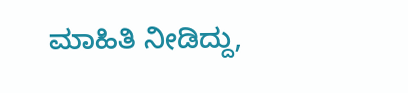ಮಾಹಿತಿ ನೀಡಿದ್ದು,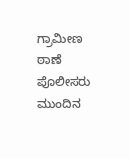ಗ್ರಾಮೀಣ ಠಾಣೆ ಪೊಲೀಸರು ಮುಂದಿನ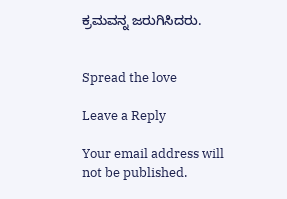ಕ್ರಮವನ್ನ ಜರುಗಿಸಿದರು.


Spread the love

Leave a Reply

Your email address will not be published.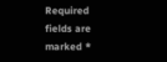Required fields are marked *